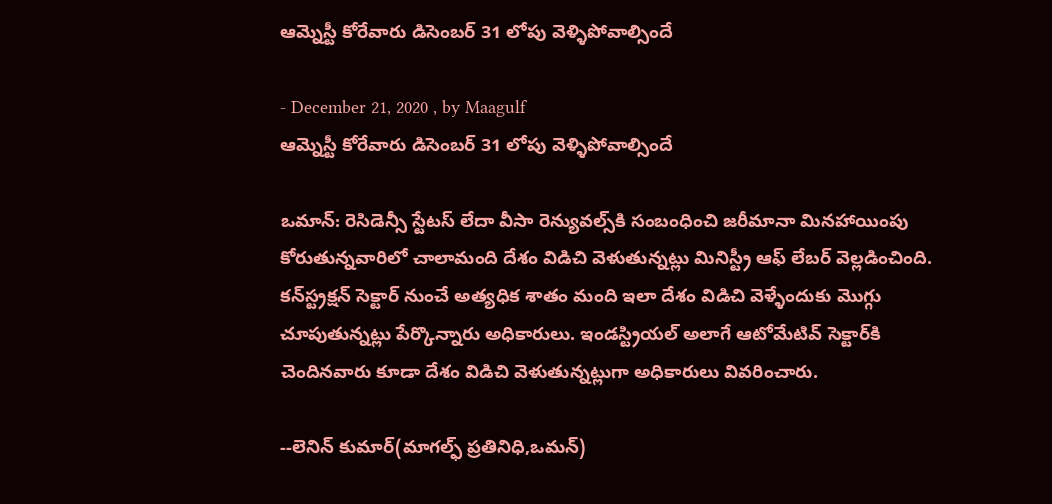ఆమ్నెస్టీ కోరేవారు డిసెంబర్‌ 31 లోపు వెళ్ళిపోవాల్సిందే

- December 21, 2020 , by Maagulf
ఆమ్నెస్టీ కోరేవారు డిసెంబర్‌ 31 లోపు వెళ్ళిపోవాల్సిందే

ఒమాన్: రెసిడెన్సీ స్టేటస్‌ లేదా వీసా రెన్యువల్స్‌కి సంబంధించి జరీమానా మినహాయింపు కోరుతున్నవారిలో చాలామంది దేశం విడిచి వెళుతున్నట్లు మినిస్ట్రీ ఆఫ్‌ లేబర్‌ వెల్లడించింది. కన్‌స్ట్రక్షన్‌ సెక్టార్‌ నుంచే అత్యధిక శాతం మంది ఇలా దేశం విడిచి వెళ్ళేందుకు మొగ్గు చూపుతున్నట్లు పేర్కొన్నారు అధికారులు. ఇండస్ట్రియల్‌ అలాగే ఆటోమేటివ్‌ సెక్టార్‌కి చెందినవారు కూడా దేశం విడిచి వెళుతున్నట్లుగా అధికారులు వివరించారు.

--లెనిన్ కుమార్(మాగల్ఫ్ ప్రతినిధి,ఒమన్)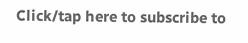Click/tap here to subscribe to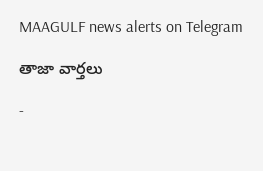MAAGULF news alerts on Telegram

తాజా వార్తలు

-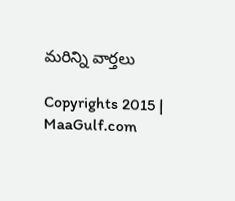మరిన్ని వార్తలు

Copyrights 2015 | MaaGulf.com